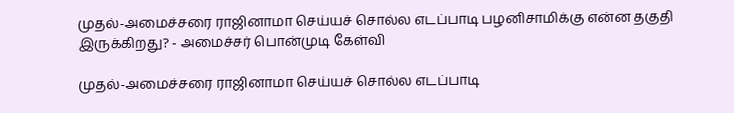முதல்-அமைச்சரை ராஜினாமா செய்யச் சொல்ல எடப்பாடி பழனிசாமிக்கு என்ன தகுதி இருக்கிறது? - அமைச்சர் பொன்முடி கேள்வி

முதல்-அமைச்சரை ராஜினாமா செய்யச் சொல்ல எடப்பாடி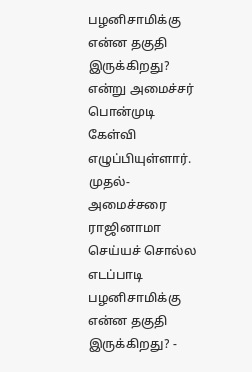பழனிசாமிக்கு என்ன தகுதி இருக்கிறது? என்று அமைச்சர் பொன்முடி கேள்வி எழுப்பியுள்ளார்.
முதல்-அமைச்சரை ராஜினாமா செய்யச் சொல்ல எடப்பாடி பழனிசாமிக்கு என்ன தகுதி இருக்கிறது? -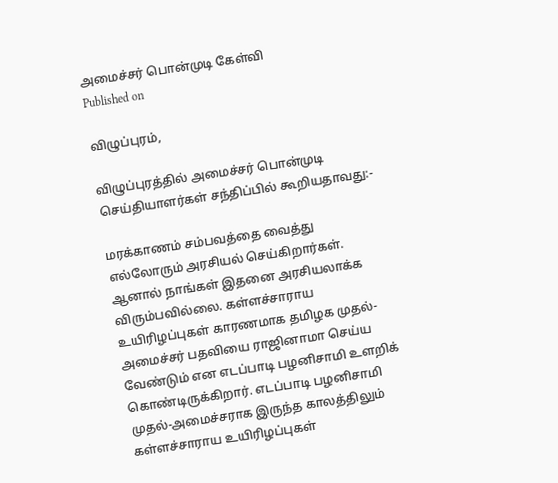அமைச்சர் பொன்முடி கேள்வி
Published on

விழுப்புரம்,

விழுப்புரத்தில் அமைச்சர் பொன்முடி செய்தியாளர்கள் சந்திப்பில் கூறியதாவது:-

மரக்காணம் சம்பவத்தை வைத்து எல்லோரும் அரசியல் செய்கிறார்கள். ஆனால் நாங்கள் இதனை அரசியலாக்க விரும்பவில்லை. கள்ளச்சாராய உயிரிழப்புகள் காரணமாக தமிழக முதல்-அமைச்சர் பதவியை ராஜினாமா செய்ய வேண்டும் என எடப்பாடி பழனிசாமி உளறிக் கொண்டிருக்கிறார். எடப்பாடி பழனிசாமி முதல்-அமைச்சராக இருந்த காலத்திலும் கள்ளச்சாராய உயிரிழப்புகள்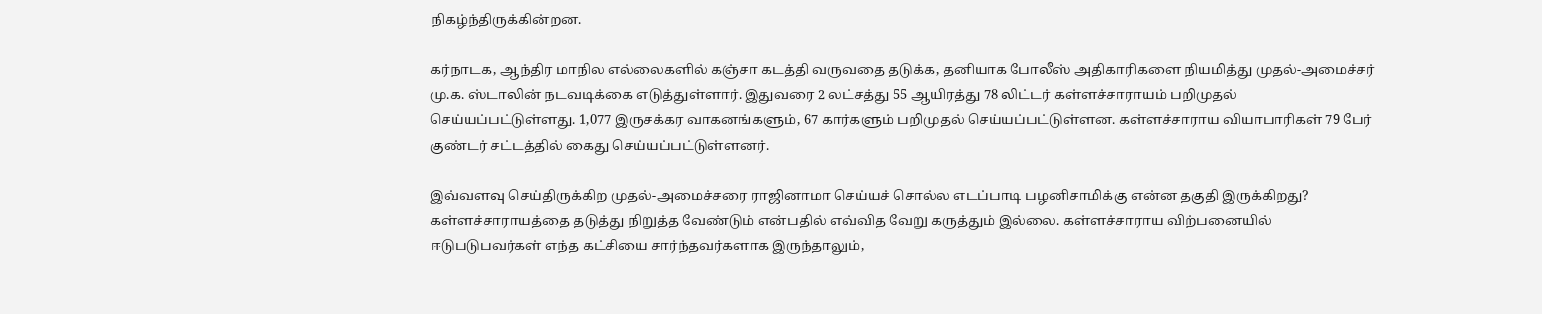நிகழ்ந்திருக்கின்றன.

கர்நாடக, ஆந்திர மாநில எல்லைகளில் கஞ்சா கடத்தி வருவதை தடுக்க, தனியாக போலீஸ் அதிகாரிகளை நியமித்து முதல்-அமைச்சர் மு.க. ஸ்டாலின் நடவடிக்கை எடுத்துள்ளார். இதுவரை 2 லட்சத்து 55 ஆயிரத்து 78 லிட்டர் கள்ளச்சாராயம் பறிமுதல் செய்யப்பட்டுள்ளது. 1,077 இருசக்கர வாகனங்களும், 67 கார்களும் பறிமுதல் செய்யப்பட்டுள்ளன. கள்ளச்சாராய வியாபாரிகள் 79 பேர் குண்டர் சட்டத்தில் கைது செய்யப்பட்டுள்ளனர்.

இவ்வளவு செய்திருக்கிற முதல்-அமைச்சரை ராஜினாமா செய்யச் சொல்ல எடப்பாடி பழனிசாமிக்கு என்ன தகுதி இருக்கிறது? கள்ளச்சாராயத்தை தடுத்து நிறுத்த வேண்டும் என்பதில் எவ்வித வேறு கருத்தும் இல்லை. கள்ளச்சாராய விற்பனையில் ஈடுபடுபவர்கள் எந்த கட்சியை சார்ந்தவர்களாக இருந்தாலும்,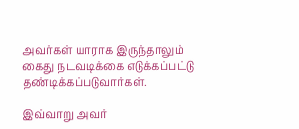அவர்கள் யாராக இருந்தாலும் கைது நடவடிக்கை எடுக்கப்பட்டு தண்டிக்கப்படுவார்கள்.

இவ்வாறு அவர்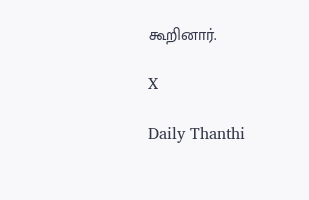கூறினார்.

X

Daily Thanthi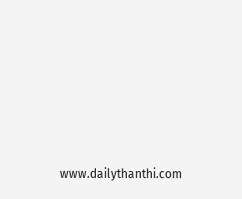www.dailythanthi.com